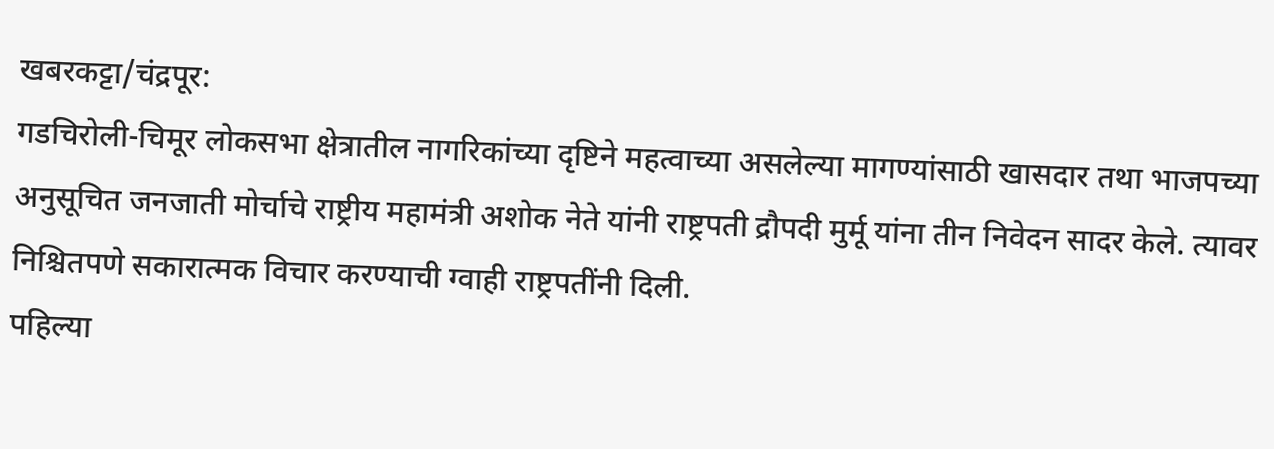खबरकट्टा/चंद्रपूर:
गडचिरोली-चिमूर लोकसभा क्षेत्रातील नागरिकांच्या दृष्टिने महत्वाच्या असलेल्या मागण्यांसाठी खासदार तथा भाजपच्या अनुसूचित जनजाती मोर्चाचे राष्ट्रीय महामंत्री अशोक नेते यांनी राष्ट्रपती द्रौपदी मुर्मू यांना तीन निवेदन सादर केले. त्यावर निश्चितपणे सकारात्मक विचार करण्याची ग्वाही राष्ट्रपतींनी दिली.
पहिल्या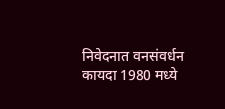निवेदनात वनसंवर्धन कायदा 1980 मध्ये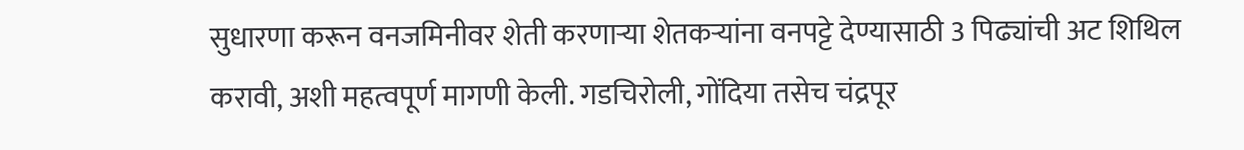सुधारणा करून वनजमिनीवर शेती करणाऱ्या शेतकऱ्यांना वनपट्टे देण्यासाठी 3 पिढ्यांची अट शिथिल करावी, अशी महत्वपूर्ण मागणी केली. गडचिरोली, गोंदिया तसेच चंद्रपूर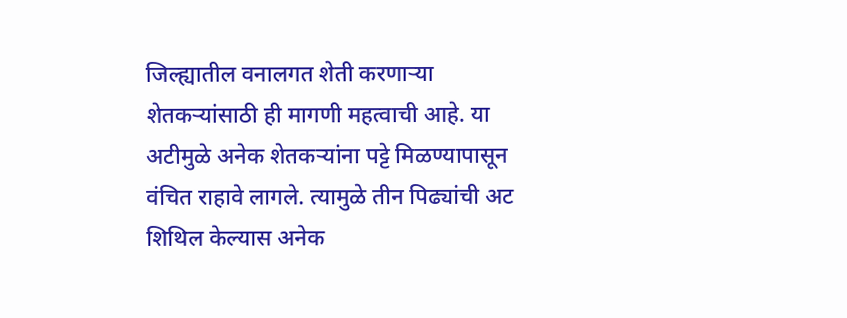जिल्ह्यातील वनालगत शेती करणाऱ्या शेतकऱ्यांसाठी ही मागणी महत्वाची आहे. या अटीमुळे अनेक शेतकऱ्यांना पट्टे मिळण्यापासून वंचित राहावे लागले. त्यामुळे तीन पिढ्यांची अट शिथिल केल्यास अनेक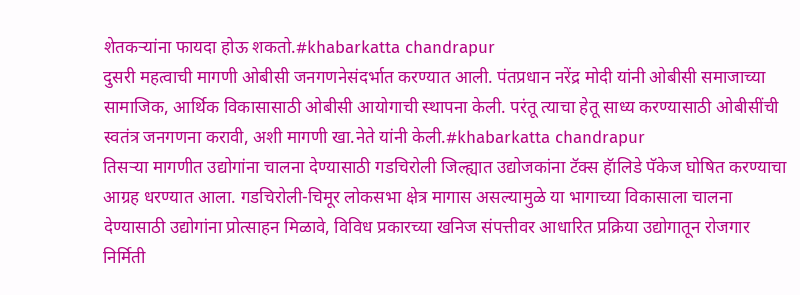शेतकऱ्यांना फायदा होऊ शकतो.#khabarkatta chandrapur
दुसरी महत्वाची मागणी ओबीसी जनगणनेसंदर्भात करण्यात आली. पंतप्रधान नरेंद्र मोदी यांनी ओबीसी समाजाच्या सामाजिक, आर्थिक विकासासाठी ओबीसी आयोगाची स्थापना केली. परंतू त्याचा हेतू साध्य करण्यासाठी ओबीसींची स्वतंत्र जनगणना करावी, अशी मागणी खा.नेते यांनी केली.#khabarkatta chandrapur
तिसऱ्या मागणीत उद्योगांना चालना देण्यासाठी गडचिरोली जिल्ह्यात उद्योजकांना टॅक्स हॅालिडे पॅकेज घोषित करण्याचा आग्रह धरण्यात आला. गडचिरोली-चिमूर लोकसभा क्षेत्र मागास असल्यामुळे या भागाच्या विकासाला चालना देण्यासाठी उद्योगांना प्रोत्साहन मिळावे, विविध प्रकारच्या खनिज संपत्तीवर आधारित प्रक्रिया उद्योगातून रोजगार निर्मिती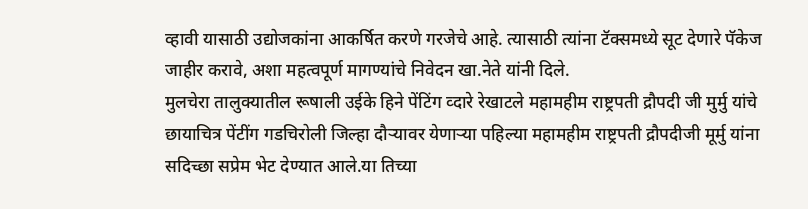व्हावी यासाठी उद्योजकांना आकर्षित करणे गरजेचे आहे. त्यासाठी त्यांना टॅक्समध्ये सूट देणारे पॅकेज जाहीर करावे, अशा महत्वपूर्ण मागण्यांचे निवेदन खा.नेते यांनी दिले.
मुलचेरा तालुक्यातील रूषाली उईके हिने पेंटिंग व्दारे रेखाटले महामहीम राष्ट्रपती द्रौपदी जी मुर्मु यांचे छायाचित्र पेंटींग गडचिरोली जिल्हा दौऱ्यावर येणाऱ्या पहिल्या महामहीम राष्ट्रपती द्रौपदीजी मूर्मु यांना सदिच्छा सप्रेम भेट देण्यात आले.या तिच्या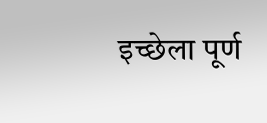इच्छेला पूर्ण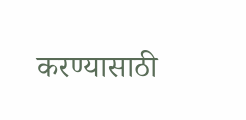करण्यासाठी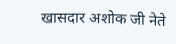खासदार अशोक जी नेते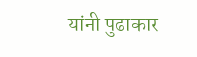यांनी पुढाकार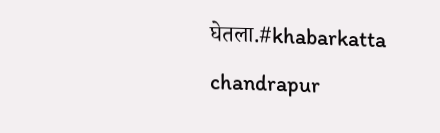घेतला.#khabarkatta chandrapur